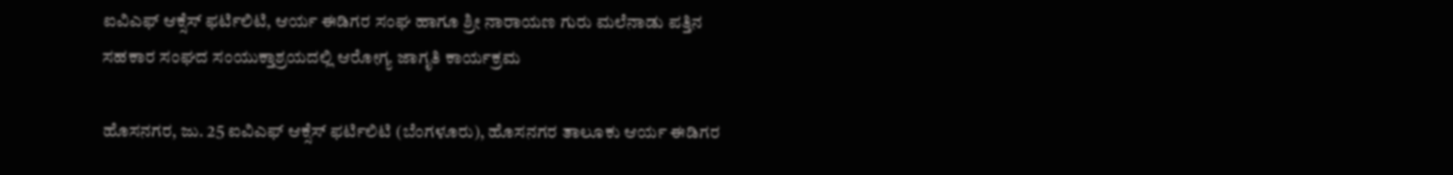ಐವಿಎಫ್ ಆಕ್ಸೆಸ್ ಫರ್ಟಿಲಿಟಿ, ಆರ್ಯ ಈಡಿಗರ ಸಂಘ ಹಾಗೂ ಶ್ರೀ ನಾರಾಯಣ ಗುರು ಮಲೆನಾಡು ಪತ್ತಿನ ಸಹಕಾರ ಸಂಘದ ಸಂಯುಕ್ತಾಶ್ರಯದಲ್ಲಿ ಆರೋಗ್ಯ ಜಾಗೃತಿ ಕಾರ್ಯಕ್ರಮ

ಹೊಸನಗರ, ಜು. 25 ಐವಿಎಫ್ ಆಕ್ಸೆಸ್ ಫರ್ಟಿಲಿಟಿ (ಬೆಂಗಳೂರು), ಹೊಸನಗರ ತಾಲೂಕು ಆರ್ಯ ಈಡಿಗರ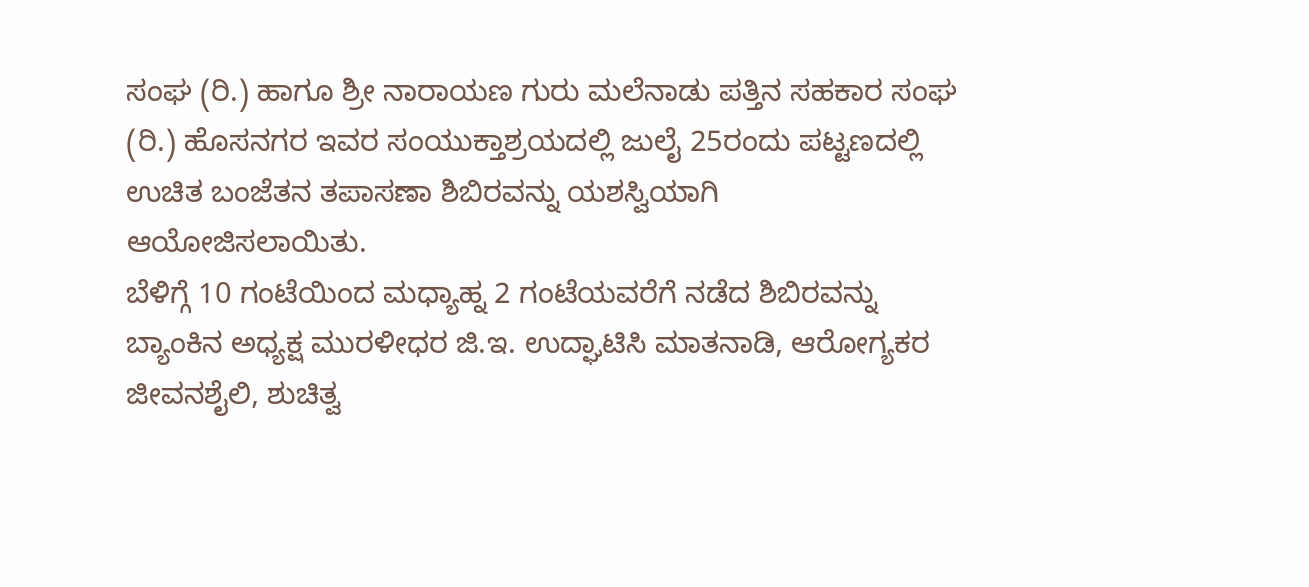ಸಂಘ (ರಿ.) ಹಾಗೂ ಶ್ರೀ ನಾರಾಯಣ ಗುರು ಮಲೆನಾಡು ಪತ್ತಿನ ಸಹಕಾರ ಸಂಘ (ರಿ.) ಹೊಸನಗರ ಇವರ ಸಂಯುಕ್ತಾಶ್ರಯದಲ್ಲಿ ಜುಲೈ 25ರಂದು ಪಟ್ಟಣದಲ್ಲಿ ಉಚಿತ ಬಂಜೆತನ ತಪಾಸಣಾ ಶಿಬಿರವನ್ನು ಯಶಸ್ವಿಯಾಗಿ ಆಯೋಜಿಸಲಾಯಿತು.
ಬೆಳಿಗ್ಗೆ 10 ಗಂಟೆಯಿಂದ ಮಧ್ಯಾಹ್ನ 2 ಗಂಟೆಯವರೆಗೆ ನಡೆದ ಶಿಬಿರವನ್ನು ಬ್ಯಾಂಕಿನ ಅಧ್ಯಕ್ಷ ಮುರಳೀಧರ ಜಿ.ಇ. ಉದ್ಘಾಟಿಸಿ ಮಾತನಾಡಿ, ಆರೋಗ್ಯಕರ ಜೀವನಶೈಲಿ, ಶುಚಿತ್ವ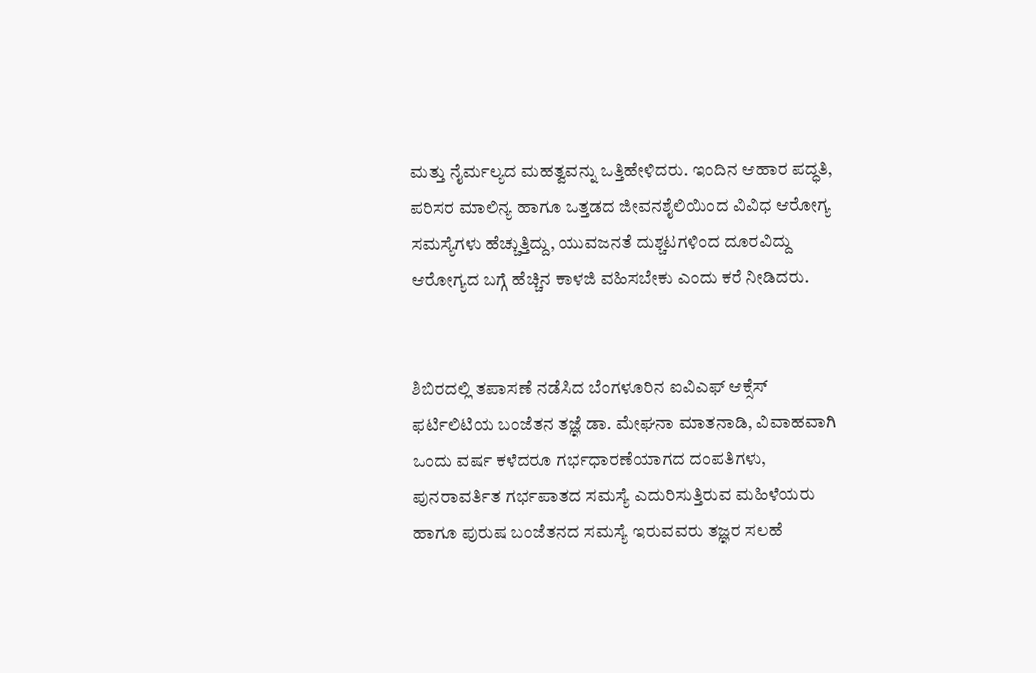ಮತ್ತು ನೈರ್ಮಲ್ಯದ ಮಹತ್ವವನ್ನು ಒತ್ತಿಹೇಳಿದರು. ಇಂದಿನ ಆಹಾರ ಪದ್ಧತಿ, ಪರಿಸರ ಮಾಲಿನ್ಯ ಹಾಗೂ ಒತ್ತಡದ ಜೀವನಶೈಲಿಯಿಂದ ವಿವಿಧ ಆರೋಗ್ಯ ಸಮಸ್ಯೆಗಳು ಹೆಚ್ಚುತ್ತಿದ್ದು, ಯುವಜನತೆ ದುಶ್ಚಟಗಳಿಂದ ದೂರವಿದ್ದು ಆರೋಗ್ಯದ ಬಗ್ಗೆ ಹೆಚ್ಚಿನ ಕಾಳಜಿ ವಹಿಸಬೇಕು ಎಂದು ಕರೆ ನೀಡಿದರು.


ಶಿಬಿರದಲ್ಲಿ ತಪಾಸಣೆ ನಡೆಸಿದ ಬೆಂಗಳೂರಿನ ಐವಿಎಫ್ ಆಕ್ಸೆಸ್ ಫರ್ಟಿಲಿಟಿಯ ಬಂಜೆತನ ತಜ್ಞೆ ಡಾ. ಮೇಘನಾ ಮಾತನಾಡಿ, ವಿವಾಹವಾಗಿ ಒಂದು ವರ್ಷ ಕಳೆದರೂ ಗರ್ಭಧಾರಣೆಯಾಗದ ದಂಪತಿಗಳು, ಪುನರಾವರ್ತಿತ ಗರ್ಭಪಾತದ ಸಮಸ್ಯೆ ಎದುರಿಸುತ್ತಿರುವ ಮಹಿಳೆಯರು ಹಾಗೂ ಪುರುಷ ಬಂಜೆತನದ ಸಮಸ್ಯೆ ಇರುವವರು ತಜ್ಞರ ಸಲಹೆ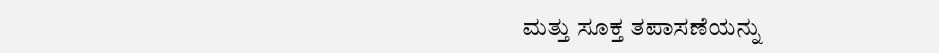ಮತ್ತು ಸೂಕ್ತ ತಪಾಸಣೆಯನ್ನು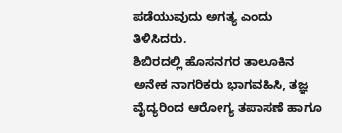ಪಡೆಯುವುದು ಅಗತ್ಯ ಎಂದು ತಿಳಿಸಿದರು.
ಶಿಬಿರದಲ್ಲಿ ಹೊಸನಗರ ತಾಲೂಕಿನ ಅನೇಕ ನಾಗರಿಕರು ಭಾಗವಹಿಸಿ, ತಜ್ಞ ವೈದ್ಯರಿಂದ ಆರೋಗ್ಯ ತಪಾಸಣೆ ಹಾಗೂ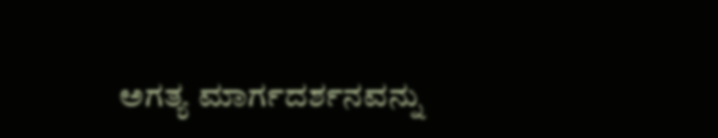ಅಗತ್ಯ ಮಾರ್ಗದರ್ಶನವನ್ನು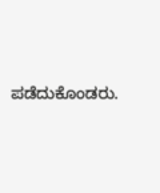ಪಡೆದುಕೊಂಡರು.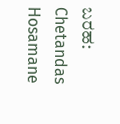ಬರಹ: Chetandas Hosamane